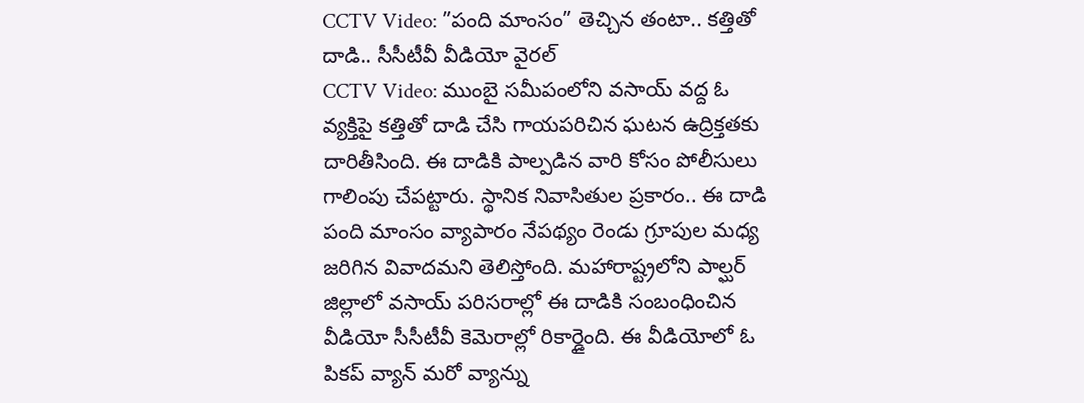CCTV Video: ”పంది మాంసం” తెచ్చిన తంటా.. కత్తితో దాడి.. సీసీటీవీ వీడియో వైరల్
CCTV Video: ముంబై సమీపంలోని వసాయ్ వద్ద ఓ వ్యక్తిపై కత్తితో దాడి చేసి గాయపరిచిన ఘటన ఉద్రిక్తతకు దారితీసింది. ఈ దాడికి పాల్పడిన వారి కోసం పోలీసులు గాలింపు చేపట్టారు. స్థానిక నివాసితుల ప్రకారం.. ఈ దాడి పంది మాంసం వ్యాపారం నేపథ్యం రెండు గ్రూపుల మధ్య జరిగిన వివాదమని తెలిస్తోంది. మహారాష్ట్రలోని పాల్ఘర్ జిల్లాలో వసాయ్ పరిసరాల్లో ఈ దాడికి సంబంధించిన వీడియో సీసీటీవీ కెమెరాల్లో రికార్డైంది. ఈ వీడియోలో ఓ పికప్ వ్యాన్ మరో వ్యాన్ను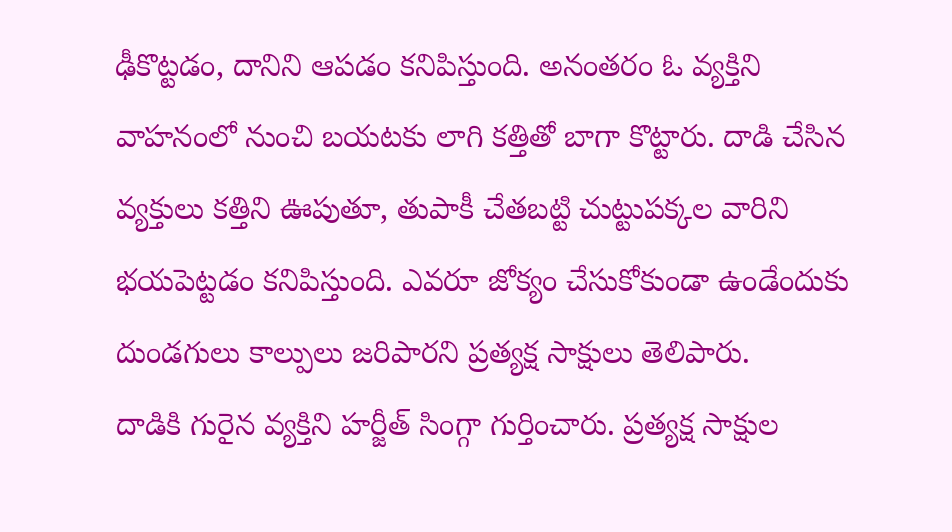ఢీకొట్టడం, దానిని ఆపడం కనిపిస్తుంది. అనంతరం ఓ వ్యక్తిని వాహనంలో నుంచి బయటకు లాగి కత్తితో బాగా కొట్టారు. దాడి చేసిన వ్యక్తులు కత్తిని ఊపుతూ, తుపాకీ చేతబట్టి చుట్టుపక్కల వారిని భయపెట్టడం కనిపిస్తుంది. ఎవరూ జోక్యం చేసుకోకుండా ఉండేందుకు దుండగులు కాల్పులు జరిపారని ప్రత్యక్ష సాక్షులు తెలిపారు.
దాడికి గురైన వ్యక్తిని హర్జీత్ సింగ్గా గుర్తించారు. ప్రత్యక్ష సాక్షుల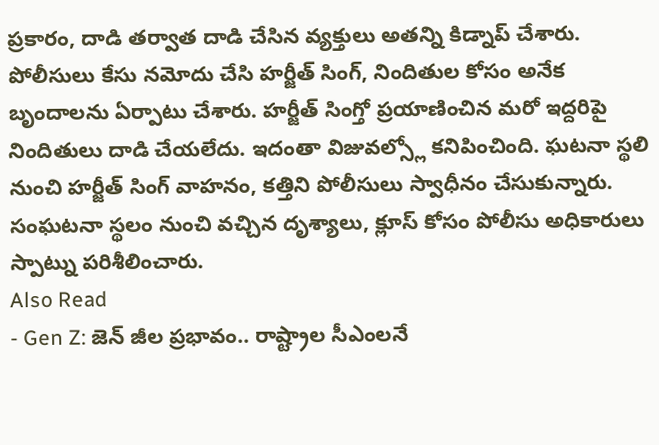ప్రకారం, దాడి తర్వాత దాడి చేసిన వ్యక్తులు అతన్ని కిడ్నాప్ చేశారు. పోలీసులు కేసు నమోదు చేసి హర్జీత్ సింగ్, నిందితుల కోసం అనేక బృందాలను ఏర్పాటు చేశారు. హర్జీత్ సింగ్తో ప్రయాణించిన మరో ఇద్దరిపై నిందితులు దాడి చేయలేదు. ఇదంతా విజువల్స్లో కనిపించింది. ఘటనా స్థలి నుంచి హర్జీత్ సింగ్ వాహనం, కత్తిని పోలీసులు స్వాధీనం చేసుకున్నారు. సంఘటనా స్థలం నుంచి వచ్చిన దృశ్యాలు, క్లూస్ కోసం పోలీసు అధికారులు స్పాట్ను పరిశీలించారు.
Also Read
- Gen Z: జెన్ జీల ప్రభావం.. రాష్ట్రాల సీఎంలనే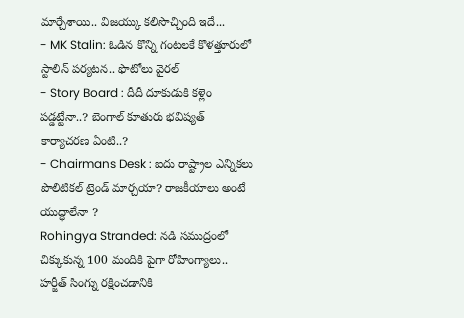మార్చేశాయి.. విజయ్కు కలిసొచ్చింది ఇదే...
- MK Stalin: ఓడిన కొన్ని గంటలకే కొళత్తూరులో స్టాలిన్ పర్యటన.. ఫొటోలు వైరల్
- Story Board : దీదీ దూకుడుకి కళ్లెం పడ్డట్టేనా..? బెంగాల్ కూతురు భవిష్యత్ కార్యాచరణ ఏంటి..?
- Chairmans Desk : ఐదు రాష్ట్రాల ఎన్నికలు పొలిటికల్ ట్రెండ్ మార్చయా? రాజకీయాలు అంటే యుద్ధాలేనా ?
Rohingya Stranded: నడి సముద్రంలో చిక్కుకున్న 100 మందికి పైగా రోహింగ్యాలు..
హర్జీత్ సింగ్ను రక్షించడానికి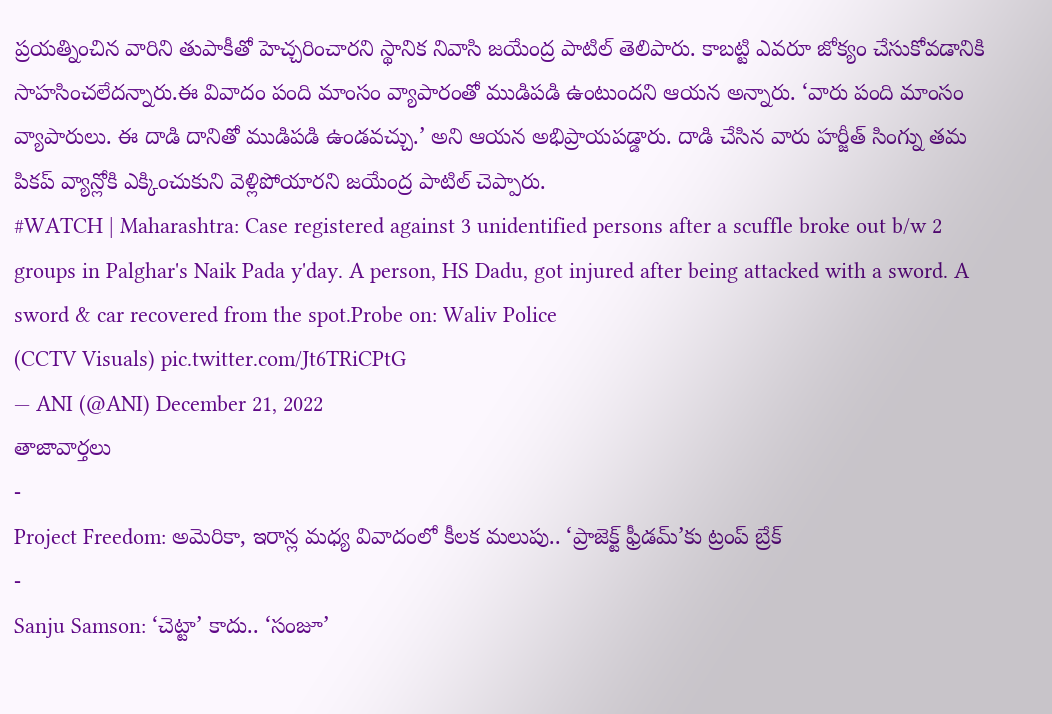ప్రయత్నించిన వారిని తుపాకీతో హెచ్చరించారని స్థానిక నివాసి జయేంద్ర పాటిల్ తెలిపారు. కాబట్టి ఎవరూ జోక్యం చేసుకోవడానికి సాహసించలేదన్నారు.ఈ వివాదం పంది మాంసం వ్యాపారంతో ముడిపడి ఉంటుందని ఆయన అన్నారు. ‘వారు పంది మాంసం వ్యాపారులు. ఈ దాడి దానితో ముడిపడి ఉండవచ్చు.’ అని ఆయన అభిప్రాయపడ్డారు. దాడి చేసిన వారు హర్జీత్ సింగ్ను తమ పికప్ వ్యాన్లోకి ఎక్కించుకుని వెళ్లిపోయారని జయేంద్ర పాటిల్ చెప్పారు.
#WATCH | Maharashtra: Case registered against 3 unidentified persons after a scuffle broke out b/w 2 groups in Palghar's Naik Pada y'day. A person, HS Dadu, got injured after being attacked with a sword. A sword & car recovered from the spot.Probe on: Waliv Police
(CCTV Visuals) pic.twitter.com/Jt6TRiCPtG
— ANI (@ANI) December 21, 2022
తాజావార్తలు
-
Project Freedom: అమెరికా, ఇరాన్ల మధ్య వివాదంలో కీలక మలుపు.. ‘ప్రాజెక్ట్ ఫ్రీడమ్’కు ట్రంప్ బ్రేక్
-
Sanju Samson: ‘చెట్టా’ కాదు.. ‘సంజూ’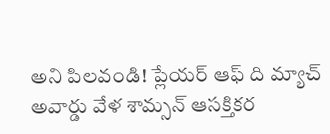అని పిలవండి! ప్లేయర్ ఆఫ్ ది మ్యాచ్ అవార్డు వేళ శామ్సన్ ఆసక్తికర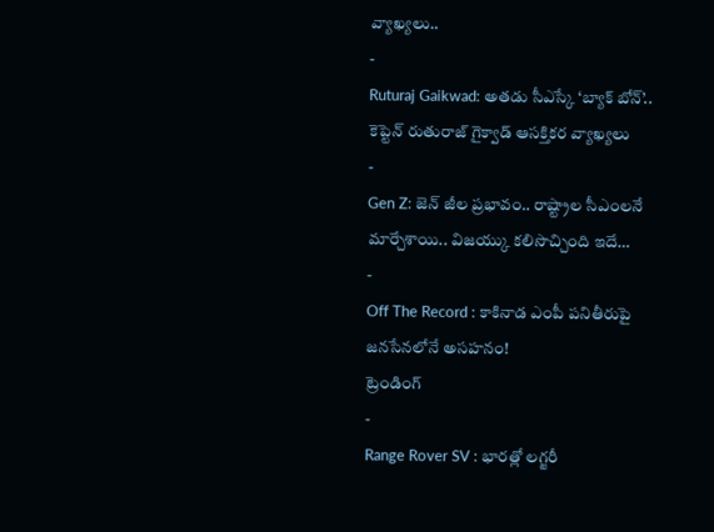వ్యాఖ్యలు..
-
Ruturaj Gaikwad: అతడు సీఎస్కే ‘బ్యాక్ బోన్’.. కెప్టెన్ రుతురాజ్ గైక్వాడ్ ఆసక్తికర వ్యాఖ్యలు
-
Gen Z: జెన్ జీల ప్రభావం.. రాష్ట్రాల సీఎంలనే మార్చేశాయి.. విజయ్కు కలిసొచ్చింది ఇదే…
-
Off The Record : కాకినాడ ఎంపీ పనితీరుపై జనసేనలోనే అసహనం!
ట్రెండింగ్
-
Range Rover SV : భారత్లో లగ్జరీ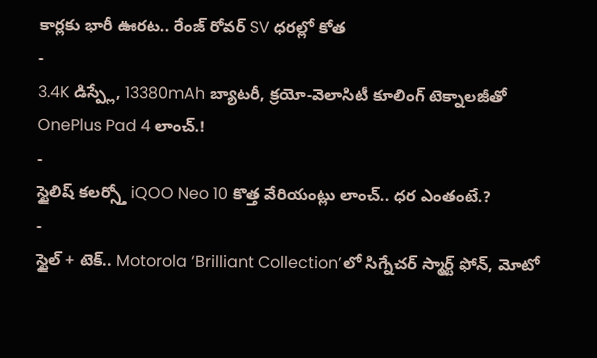కార్లకు భారీ ఊరట.. రేంజ్ రోవర్ SV ధరల్లో కోత
-
3.4K డిస్ప్లే, 13380mAh బ్యాటరీ, క్రయో-వెలాసిటీ కూలింగ్ టెక్నాలజీతో OnePlus Pad 4 లాంచ్.!
-
స్టైలిష్ కలర్స్తో iQOO Neo 10 కొత్త వేరియంట్లు లాంచ్.. ధర ఎంతంటే.?
-
స్టైల్ + టెక్.. Motorola ‘Brilliant Collection’లో సిగ్నేచర్ స్మార్ట్ ఫోన్, మోటో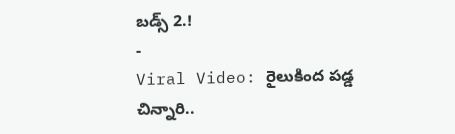బడ్స్ 2.!
-
Viral Video: రైలుకింద పడ్డ చిన్నారి..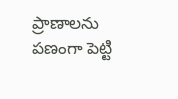ప్రాణాలను పణంగా పెట్టి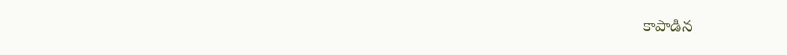కాపాడిన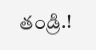తండ్రి.!